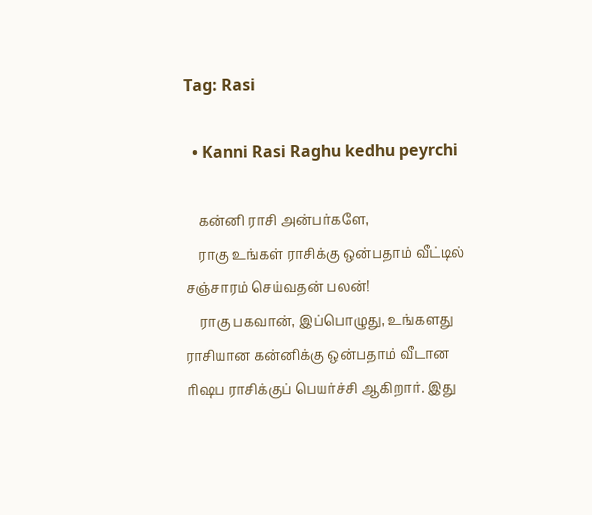Tag: Rasi

  • Kanni Rasi Raghu kedhu peyrchi

    கன்னி ராசி அன்பர்களே,
    ராகு உங்கள் ராசிக்கு ஒன்பதாம் வீட்டில் சஞ்சாரம் செய்வதன் பலன்!
    ராகு பகவான், இப்பொழுது, உங்களது ராசியான கன்னிக்கு ஒன்பதாம் வீடான ரிஷப ராசிக்குப் பெயர்ச்சி ஆகிறார். இது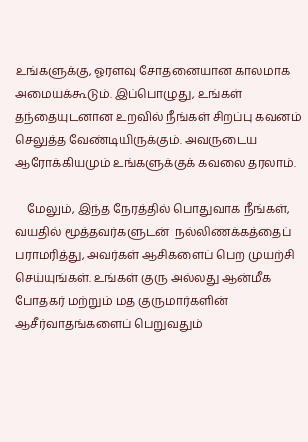உங்களுக்கு, ஓரளவு சோதனையான காலமாக அமையக்கூடும். இப்பொழுது, உங்கள் தந்தையுடனான உறவில் நீங்கள் சிறப்பு கவனம் செலுத்த வேண்டியிருக்கும். அவருடைய ஆரோக்கியமும் உங்களுக்குக் கவலை தரலாம்.

    மேலும், இந்த நேரத்தில் பொதுவாக நீங்கள், வயதில் மூத்தவர்களுடன்  நல்லிணக்கத்தைப் பராமரித்து, அவர்கள் ஆசிகளைப் பெற முயற்சி செய்யுங்கள். உங்கள் குரு அல்லது ஆன்மீக போதகர் மற்றும் மத குருமார்களின் ஆசீர்வாதங்களைப் பெறுவதும்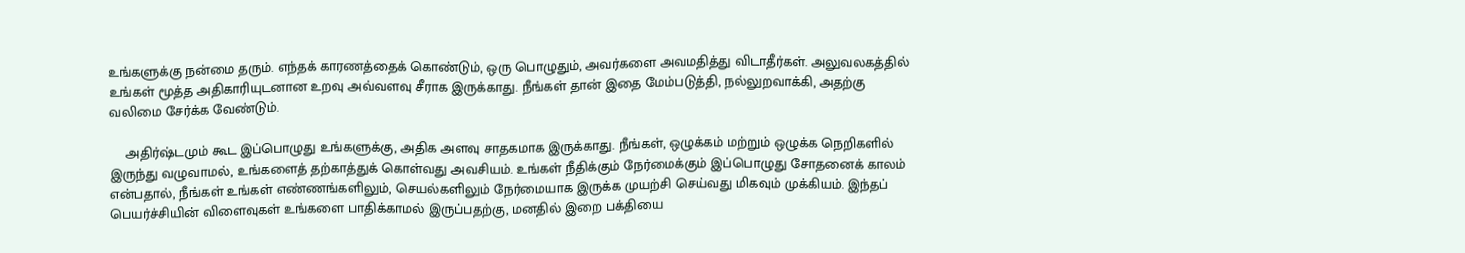உங்களுக்கு நன்மை தரும். எந்தக் காரணத்தைக் கொண்டும், ஒரு பொழுதும், அவர்களை அவமதித்து விடாதீர்கள். அலுவலகத்தில் உங்கள் மூத்த அதிகாரியுடனான உறவு அவ்வளவு சீராக இருக்காது. நீங்கள் தான் இதை மேம்படுத்தி, நல்லுறவாக்கி, அதற்கு வலிமை சேர்க்க வேண்டும்.

    அதிர்ஷ்டமும் கூட இப்பொழுது உங்களுக்கு, அதிக அளவு சாதகமாக இருக்காது. நீங்கள், ஒழுக்கம் மற்றும் ஒழுக்க நெறிகளில் இருந்து வழுவாமல், உங்களைத் தற்காத்துக் கொள்வது அவசியம். உங்கள் நீதிக்கும் நேர்மைக்கும் இப்பொழுது சோதனைக் காலம் என்பதால், நீங்கள் உங்கள் எண்ணங்களிலும், செயல்களிலும் நேர்மையாக இருக்க முயற்சி செய்வது மிகவும் முக்கியம். இந்தப் பெயர்ச்சியின் விளைவுகள் உங்களை பாதிக்காமல் இருப்பதற்கு, மனதில் இறை பக்தியை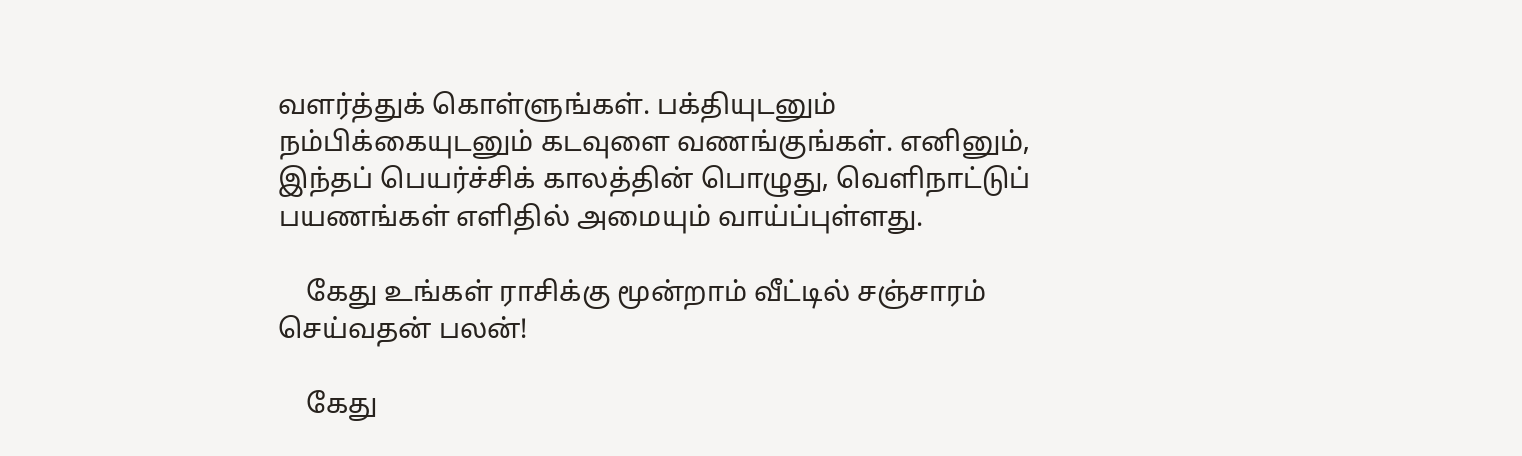வளர்த்துக் கொள்ளுங்கள். பக்தியுடனும் நம்பிக்கையுடனும் கடவுளை வணங்குங்கள். எனினும், இந்தப் பெயர்ச்சிக் காலத்தின் பொழுது, வெளிநாட்டுப் பயணங்கள் எளிதில் அமையும் வாய்ப்புள்ளது.

    கேது உங்கள் ராசிக்கு மூன்றாம் வீட்டில் சஞ்சாரம் செய்வதன் பலன்!

    கேது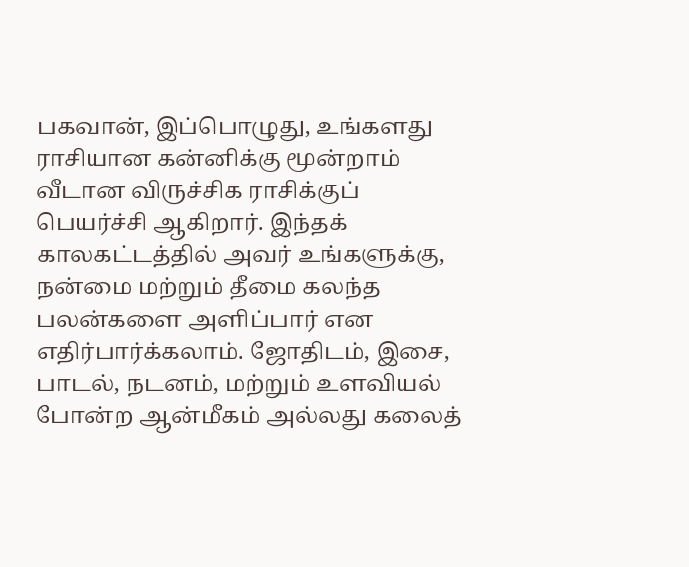பகவான், இப்பொழுது, உங்களது ராசியான கன்னிக்கு மூன்றாம் வீடான விருச்சிக ராசிக்குப் பெயர்ச்சி ஆகிறார். இந்தக் காலகட்டத்தில் அவர் உங்களுக்கு, நன்மை மற்றும் தீமை கலந்த பலன்களை அளிப்பார் என எதிர்பார்க்கலாம். ஜோதிடம், இசை, பாடல், நடனம், மற்றும் உளவியல் போன்ற ஆன்மீகம் அல்லது கலைத்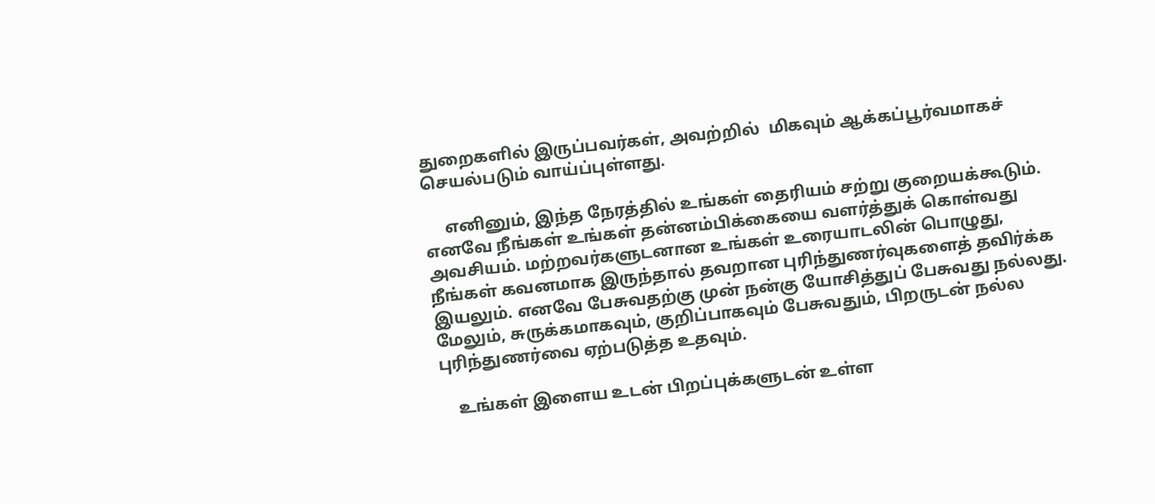துறைகளில் இருப்பவர்கள், அவற்றில்  மிகவும் ஆக்கப்பூர்வமாகச் செயல்படும் வாய்ப்புள்ளது.

     எனினும், இந்த நேரத்தில் உங்கள் தைரியம் சற்று குறையக்கூடும். எனவே நீங்கள் உங்கள் தன்னம்பிக்கையை வளர்த்துக் கொள்வது அவசியம். மற்றவர்களுடனான உங்கள் உரையாடலின் பொழுது, நீங்கள் கவனமாக இருந்தால் தவறான புரிந்துணர்வுகளைத் தவிர்க்க இயலும். எனவே பேசுவதற்கு முன் நன்கு யோசித்துப் பேசுவது நல்லது. மேலும், சுருக்கமாகவும், குறிப்பாகவும் பேசுவதும், பிறருடன் நல்ல புரிந்துணர்வை ஏற்படுத்த உதவும்.

    உங்கள் இளைய உடன் பிறப்புக்களுடன் உள்ள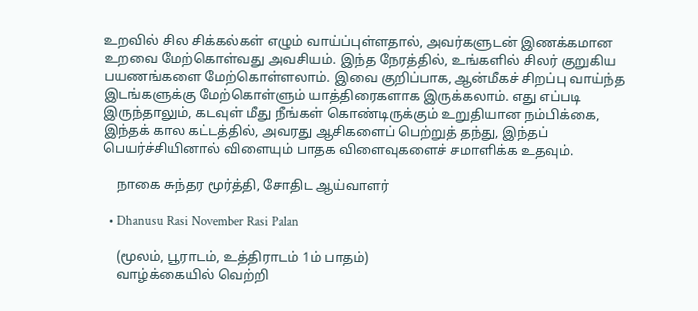உறவில் சில சிக்கல்கள் எழும் வாய்ப்புள்ளதால், அவர்களுடன் இணக்கமான உறவை மேற்கொள்வது அவசியம். இந்த நேரத்தில், உங்களில் சிலர் குறுகிய பயணங்களை மேற்கொள்ளலாம். இவை குறிப்பாக, ஆன்மீகச் சிறப்பு வாய்ந்த இடங்களுக்கு மேற்கொள்ளும் யாத்திரைகளாக இருக்கலாம். எது எப்படி இருந்தாலும், கடவுள் மீது நீங்கள் கொண்டிருக்கும் உறுதியான நம்பிக்கை, இந்தக் கால கட்டத்தில், அவரது ஆசிகளைப் பெற்றுத் தந்து, இந்தப் பெயர்ச்சியினால் விளையும் பாதக விளைவுகளைச் சமாளிக்க உதவும்.

    நாகை சுந்தர மூர்த்தி, சோதிட ஆய்வாளர்

  • Dhanusu Rasi November Rasi Palan

    (மூலம், பூராடம், உத்திராடம் 1ம் பாதம்)
    வாழ்க்கையில் வெற்றி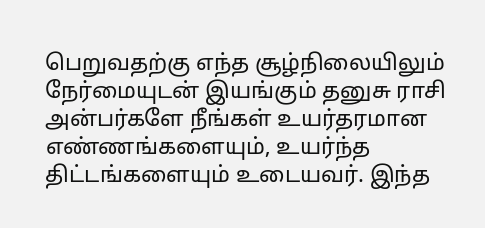பெறுவதற்கு எந்த சூழ்நிலையிலும் நேர்மையுடன் இயங்கும் தனுசு ராசி அன்பர்களே நீங்கள் உயர்தரமான எண்ணங்களையும், உயர்ந்த திட்டங்களையும் உடையவர். இந்த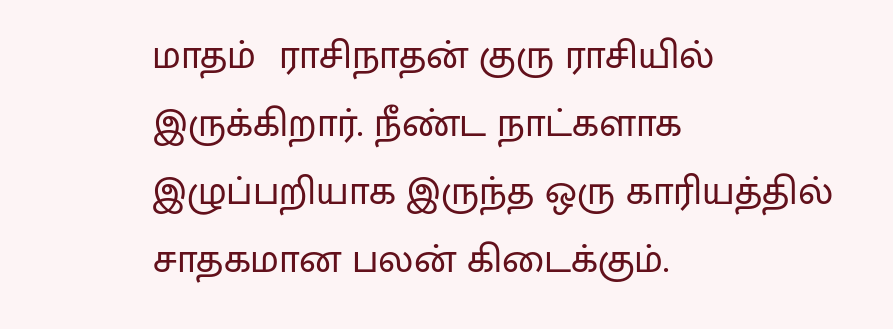மாதம்  ராசிநாதன் குரு ராசியில் இருக்கிறார். நீண்ட நாட்களாக இழுப்பறியாக இருந்த ஒரு காரியத்தில் சாதகமான பலன் கிடைக்கும்.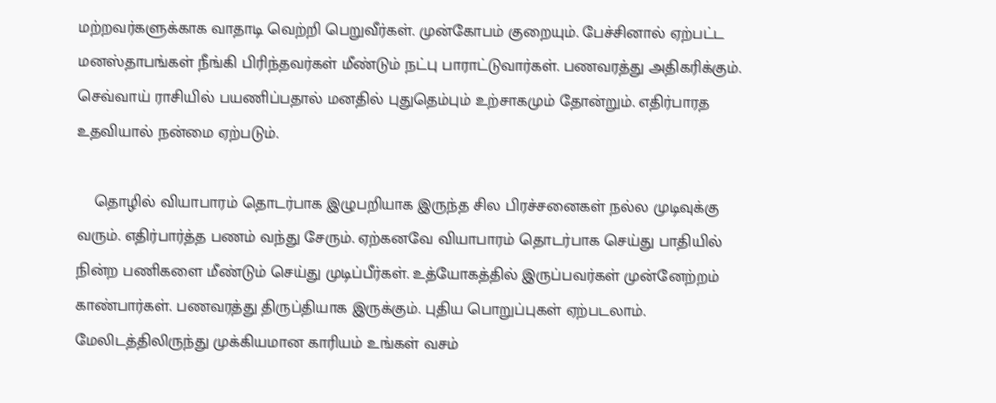மற்றவர்களுக்காக வாதாடி வெற்றி பெறுவீர்கள். முன்கோபம் குறையும். பேச்சினால் ஏற்பட்ட மனஸ்தாபங்கள் நீங்கி பிரிந்தவர்கள் மீண்டும் நட்பு பாராட்டுவார்கள். பணவரத்து அதிகரிக்கும். செவ்வாய் ராசியில் பயணிப்பதால் மனதில் புதுதெம்பும் உற்சாகமும் தோன்றும். எதிர்பாரத உதவியால் நன்மை ஏற்படும்.

    தொழில் வியாபாரம் தொடர்பாக இழுபறியாக இருந்த சில பிரச்சனைகள் நல்ல முடிவுக்கு வரும். எதிர்பார்த்த பணம் வந்து சேரும். ஏற்கனவே வியாபாரம் தொடர்பாக செய்து பாதியில் நின்ற பணிகளை மீண்டும் செய்து முடிப்பீர்கள். உத்யோகத்தில் இருப்பவர்கள் முன்னேற்றம் காண்பார்கள். பணவரத்து திருப்தியாக இருக்கும். புதிய பொறுப்புகள் ஏற்படலாம். மேலிடத்திலிருந்து முக்கியமான காரியம் உங்கள் வசம்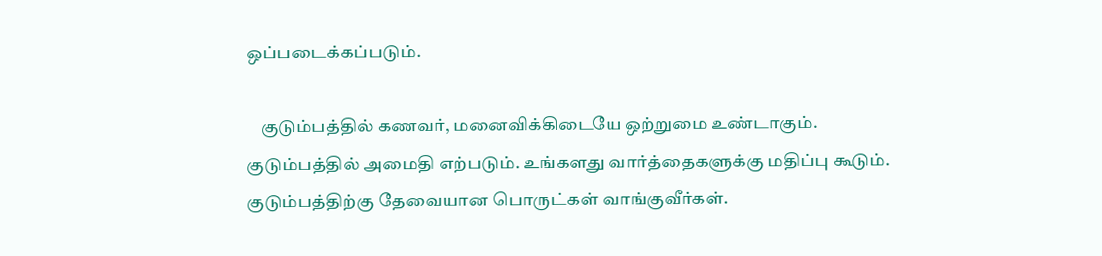ஒப்படைக்கப்படும்.

    குடும்பத்தில் கணவர், மனைவிக்கிடையே ஒற்றுமை உண்டாகும். குடும்பத்தில் அமைதி எற்படும். உங்களது வார்த்தைகளுக்கு மதிப்பு கூடும். குடும்பத்திற்கு தேவையான பொருட்கள் வாங்குவீர்கள்.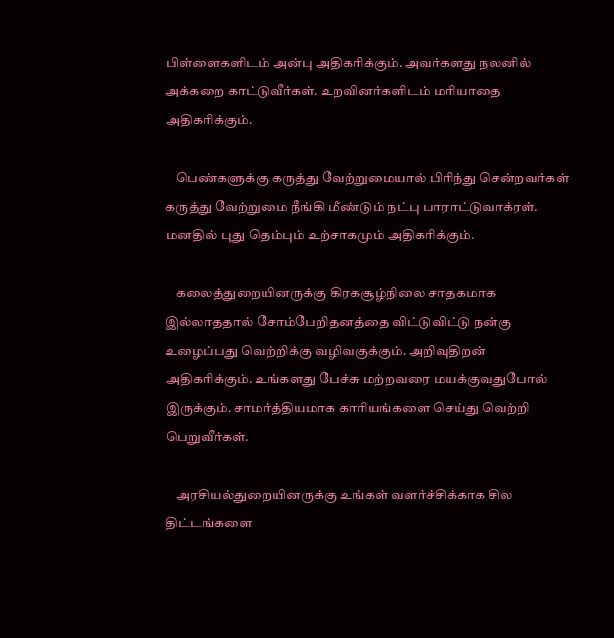பிள்ளைகளிடம் அன்பு அதிகரிக்கும். அவர்களது நலனில் அக்கறை காட்டுவீர்கள். உறவினர்களிடம் மரியாதை அதிகரிக்கும்.

    பெண்களுக்கு கருத்து வேற்றுமையால் பிரிந்து சென்றவர்கள் கருத்து வேற்றுமை நீங்கி மீண்டும் நட்பு பாராட்டுவாக்ரள். மனதில் புது தெம்பும் உற்சாகமும் அதிகரிக்கும்.

    கலைத்துறையினருக்கு கிரகசூழ்நிலை சாதகமாக இல்லாததால் சோம்பேறிதனத்தை விட்டுவிட்டு நன்கு உழைப்பது வெற்றிக்கு வழிவகுக்கும். அறிவுதிறன் அதிகரிக்கும். உங்களது பேச்சு மற்றவரை மயக்குவதுபோல் இருக்கும். சாமர்த்தியமாக காரியங்களை செய்து வெற்றி பெறுவீர்கள்.

    அரசியல்துறையினருக்கு உங்கள் வளர்ச்சிக்காக சில திட்டங்களை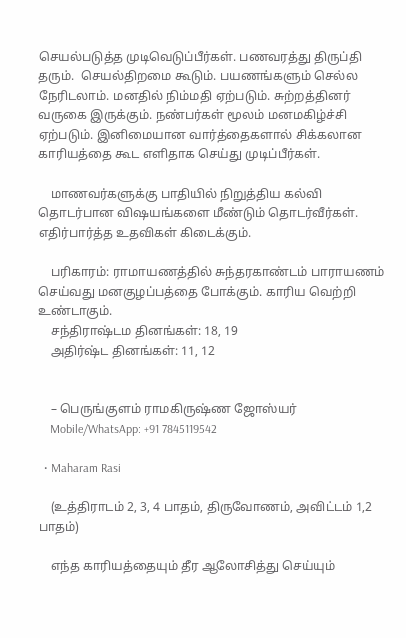செயல்படுத்த முடிவெடுப்பீர்கள். பணவரத்து திருப்தி தரும்.  செயல்திறமை கூடும். பயணங்களும் செல்ல நேரிடலாம். மனதில் நிம்மதி ஏற்படும். சுற்றத்தினர் வருகை இருக்கும். நண்பர்கள் மூலம் மனமகிழ்ச்சி ஏற்படும். இனிமையான வார்த்தைகளால் சிக்கலான காரியத்தை கூட எளிதாக செய்து முடிப்பீர்கள்.

    மாணவர்களுக்கு பாதியில் நிறுத்திய கல்வி தொடர்பான விஷயங்களை மீண்டும் தொடர்வீர்கள். எதிர்பார்த்த உதவிகள் கிடைக்கும்.

    பரிகாரம்: ராமாயணத்தில் சுந்தரகாண்டம் பாராயணம் செய்வது மனகுழப்பத்தை போக்கும். காரிய வெற்றி உண்டாகும்.
    சந்திராஷ்டம தினங்கள்: 18, 19
    அதிர்ஷ்ட தினங்கள்: 11, 12


    – பெருங்குளம் ராமகிருஷ்ண ஜோஸ்யர்
    Mobile/WhatsApp: +91 7845119542

  • Maharam Rasi

    (உத்திராடம் 2, 3, 4 பாதம், திருவோணம், அவிட்டம் 1,2 பாதம்)

    எந்த காரியத்தையும் தீர ஆலோசித்து செய்யும்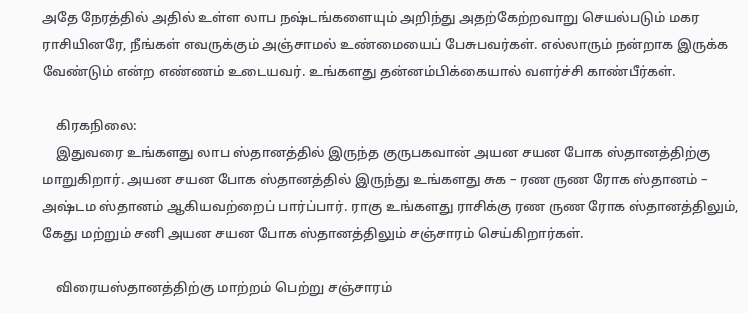அதே நேரத்தில் அதில் உள்ள லாப நஷ்டங்களையும் அறிந்து அதற்கேற்றவாறு செயல்படும் மகர ராசியினரே, நீங்கள் எவருக்கும் அஞ்சாமல் உண்மையைப் பேசுபவர்கள். எல்லாரும் நன்றாக இருக்க வேண்டும் என்ற எண்ணம் உடையவர். உங்களது தன்னம்பிக்கையால் வளர்ச்சி காண்பீர்கள்.

    கிரகநிலை:
    இதுவரை உங்களது லாப ஸ்தானத்தில் இருந்த குருபகவான் அயன சயன போக ஸ்தானத்திற்கு மாறுகிறார். அயன சயன போக ஸ்தானத்தில் இருந்து உங்களது சுக – ரண ருண ரோக ஸ்தானம் – அஷ்டம ஸ்தானம் ஆகியவற்றைப் பார்ப்பார். ராகு உங்களது ராசிக்கு ரண ருண ரோக ஸ்தானத்திலும், கேது மற்றும் சனி அயன சயன போக ஸ்தானத்திலும் சஞ்சாரம் செய்கிறார்கள்.

    விரையஸ்தானத்திற்கு மாற்றம் பெற்று சஞ்சாரம்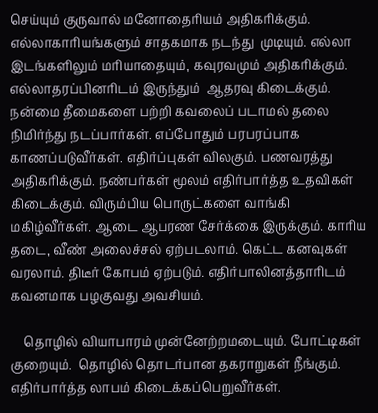செய்யும் குருவால் மனோதைரியம் அதிகரிக்கும். எல்லாகாரியங்களும் சாதகமாக நடந்து  முடியும். எல்லா இடங்களிலும் மரியாதையும், கவுரவமும் அதிகரிக்கும். எல்லாதரப்பினரிடம் இருந்தும்  ஆதரவு கிடைக்கும்.  நன்மை தீமைகளை பற்றி கவலைப் படாமல் தலை நிமிர்ந்து நடப்பார்கள். எப்போதும் பரபரப்பாக காணப்படுவீர்கள். எதிர்ப்புகள் விலகும். பணவரத்து அதிகரிக்கும். நண்பர்கள் மூலம் எதிர்பார்த்த உதவிகள் கிடைக்கும். விரும்பிய பொருட்களை வாங்கி மகிழ்வீர்கள். ஆடை ஆபரண சேர்க்கை இருக்கும். காரிய தடை, வீண் அலைச்சல் ஏற்படலாம். கெட்ட கனவுகள் வரலாம். திடீர் கோபம் ஏற்படும். எதிர்பாலினத்தாரிடம் கவனமாக பழகுவது அவசியம்.

    தொழில் வியாபாரம் முன்னேற்றமடையும். போட்டிகள் குறையும்.  தொழில் தொடர்பான தகராறுகள் நீங்கும். எதிர்பார்த்த லாபம் கிடைக்கப்பெறுவீர்கள்.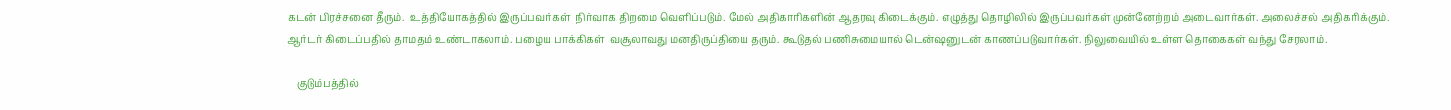கடன் பிரச்சனை தீரும்.  உத்தியோகத்தில் இருப்பவர்கள்  நிர்வாக திறமை வெளிப்படும். மேல் அதிகாரிகளின் ஆதரவு கிடைக்கும். எழுத்து தொழிலில் இருப்பவர்கள் முன்னேற்றம் அடைவார்கள். அலைச்சல் அதிகரிக்கும். ஆர்டர் கிடைப்பதில் தாமதம் உண்டாகலாம். பழைய பாக்கிகள்  வசூலாவது மனதிருப்தியை தரும். கூடுதல் பணிசுமையால் டென்ஷனுடன் காணப்படுவார்கள். நிலுவையில் உள்ள தொகைகள் வந்து சேரலாம்.

    குடும்பத்தில்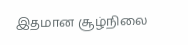இதமான சூழ்நிலை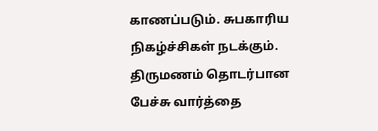காணப்படும். சுபகாரிய நிகழ்ச்சிகள் நடக்கும்.  திருமணம் தொடர்பான பேச்சு வார்த்தை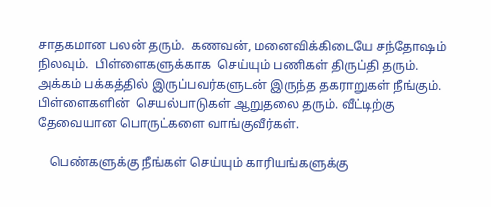சாதகமான பலன் தரும்.  கணவன், மனைவிக்கிடையே சந்தோஷம் நிலவும்.  பிள்ளைகளுக்காக  செய்யும் பணிகள் திருப்தி தரும். அக்கம் பக்கத்தில் இருப்பவர்களுடன் இருந்த தகராறுகள் நீங்கும்.  பிள்ளைகளின்  செயல்பாடுகள் ஆறுதலை தரும். வீட்டிற்கு தேவையான பொருட்களை வாங்குவீர்கள்.

    பெண்களுக்கு நீங்கள் செய்யும் காரியங்களுக்கு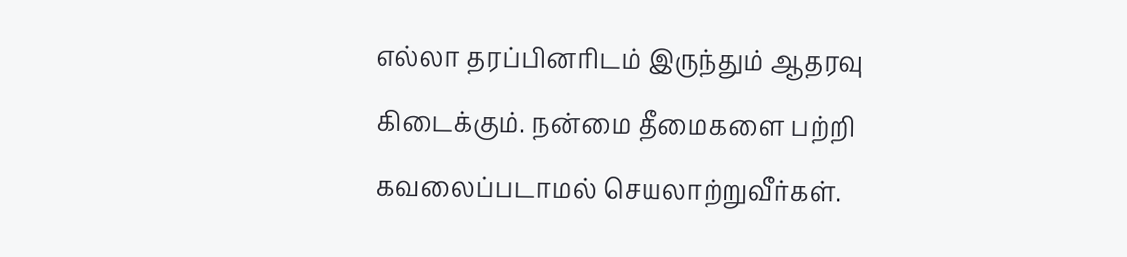எல்லா தரப்பினரிடம் இருந்தும் ஆதரவு கிடைக்கும். நன்மை தீமைகளை பற்றி கவலைப்படாமல் செயலாற்றுவீர்கள்.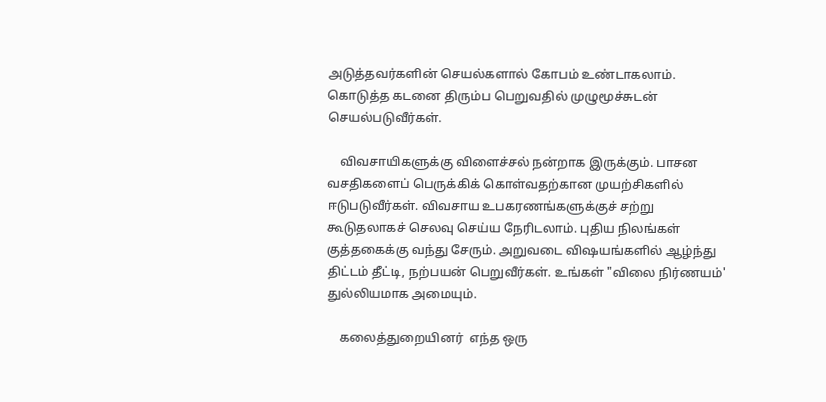அடுத்தவர்களின் செயல்களால் கோபம் உண்டாகலாம். கொடுத்த கடனை திரும்ப பெறுவதில் முழுமூச்சுடன் செயல்படுவீர்கள்.

    விவசாயிகளுக்கு விளைச்சல் நன்றாக இருக்கும். பாசன வசதிகளைப் பெருக்கிக் கொள்வதற்கான முயற்சிகளில் ஈடுபடுவீர்கள். விவசாய உபகரணங்களுக்குச் சற்று கூடுதலாகச் செலவு செய்ய நேரிடலாம். புதிய நிலங்கள் குத்தகைக்கு வந்து சேரும். அறுவடை விஷயங்களில் ஆழ்ந்து திட்டம் தீட்டி, நற்பயன் பெறுவீர்கள். உங்கள் "விலை நிர்ணயம்' துல்லியமாக அமையும்.

    கலைத்துறையினர்  எந்த ஒரு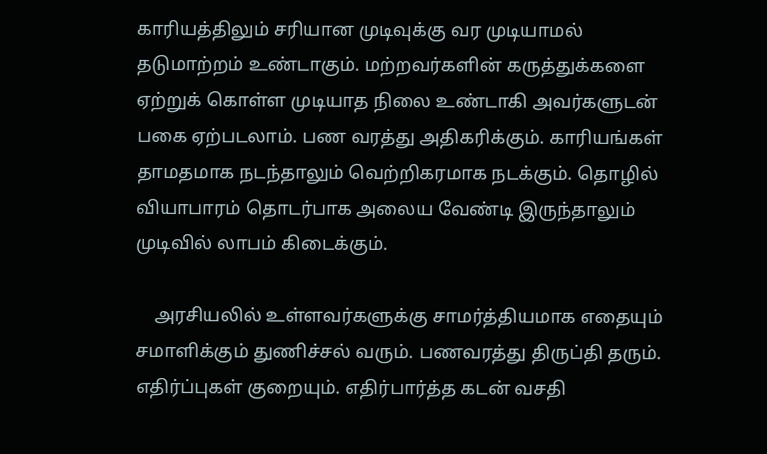காரியத்திலும் சரியான முடிவுக்கு வர முடியாமல் தடுமாற்றம் உண்டாகும். மற்றவர்களின் கருத்துக்களை ஏற்றுக் கொள்ள முடியாத நிலை உண்டாகி அவர்களுடன்  பகை ஏற்படலாம். பண வரத்து அதிகரிக்கும். காரியங்கள் தாமதமாக நடந்தாலும் வெற்றிகரமாக நடக்கும். தொழில் வியாபாரம் தொடர்பாக அலைய வேண்டி இருந்தாலும் முடிவில் லாபம் கிடைக்கும்.

    அரசியலில் உள்ளவர்களுக்கு சாமர்த்தியமாக எதையும் சமாளிக்கும் துணிச்சல் வரும். பணவரத்து திருப்தி தரும். எதிர்ப்புகள் குறையும். எதிர்பார்த்த கடன் வசதி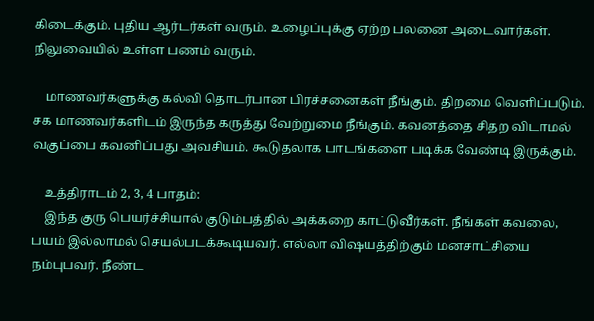கிடைக்கும். புதிய ஆர்டர்கள் வரும். உழைப்புக்கு ஏற்ற பலனை அடைவார்கள். நிலுவையில் உள்ள பணம் வரும்.

    மாணவர்களுக்கு கல்வி தொடர்பான பிரச்சனைகள் நீங்கும். திறமை வெளிப்படும். சக மாணவர்களிடம் இருந்த கருத்து வேற்றுமை நீங்கும். கவனத்தை சிதற விடாமல் வகுப்பை கவனிப்பது அவசியம். கூடுதலாக பாடங்களை படிக்க வேண்டி இருக்கும்.

    உத்திராடம் 2, 3, 4 பாதம்:
    இந்த குரு பெயர்ச்சியால் குடும்பத்தில் அக்கறை காட்டுவீர்கள். நீங்கள் கவலை, பயம் இல்லாமல் செயல்படக்கூடியவர். எல்லா விஷயத்திற்கும் மனசாட்சியை நம்புபவர். நீண்ட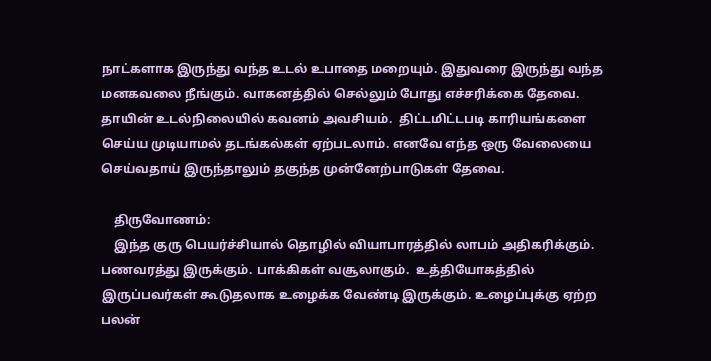நாட்களாக இருந்து வந்த உடல் உபாதை மறையும். இதுவரை இருந்து வந்த மனகவலை நீங்கும். வாகனத்தில் செல்லும் போது எச்சரிக்கை தேவை. தாயின் உடல்நிலையில் கவனம் அவசியம்.  திட்டமிட்டபடி காரியங்களை செய்ய முடியாமல் தடங்கல்கள் ஏற்படலாம். எனவே எந்த ஒரு வேலையை செய்வதாய் இருந்தாலும் தகுந்த முன்னேற்பாடுகள் தேவை.

    திருவோணம்:
    இந்த குரு பெயர்ச்சியால் தொழில் வியாபாரத்தில் லாபம் அதிகரிக்கும். பணவரத்து இருக்கும். பாக்கிகள் வசூலாகும்.  உத்தியோகத்தில்  இருப்பவர்கள் கூடுதலாக உழைக்க வேண்டி இருக்கும். உழைப்புக்கு ஏற்ற பலன்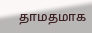தாமதமாக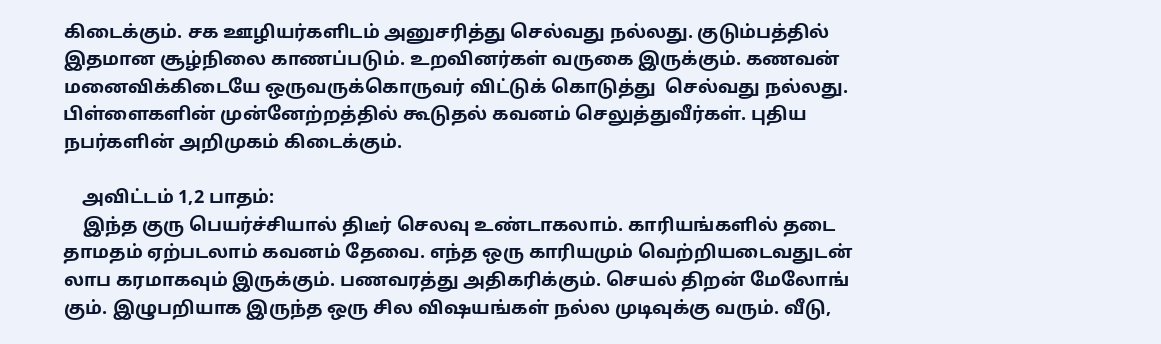கிடைக்கும். சக ஊழியர்களிடம் அனுசரித்து செல்வது நல்லது. குடும்பத்தில் இதமான சூழ்நிலை காணப்படும். உறவினர்கள் வருகை இருக்கும். கணவன் மனைவிக்கிடையே ஒருவருக்கொருவர் விட்டுக் கொடுத்து  செல்வது நல்லது.  பிள்ளைகளின் முன்னேற்றத்தில் கூடுதல் கவனம் செலுத்துவீர்கள். புதிய நபர்களின் அறிமுகம் கிடைக்கும்.

    அவிட்டம் 1,2 பாதம்:
    இந்த குரு பெயர்ச்சியால் திடீர் செலவு உண்டாகலாம். காரியங்களில் தடை தாமதம் ஏற்படலாம் கவனம் தேவை. எந்த ஒரு காரியமும் வெற்றியடைவதுடன் லாப கரமாகவும் இருக்கும். பணவரத்து அதிகரிக்கும். செயல் திறன் மேலோங் கும். இழுபறியாக இருந்த ஒரு சில விஷயங்கள் நல்ல முடிவுக்கு வரும். வீடு,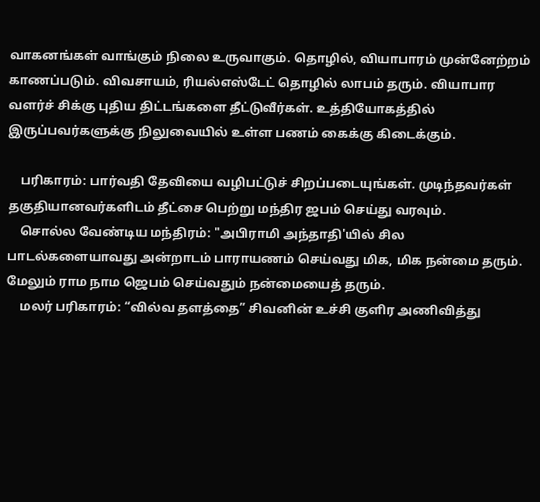வாகனங்கள் வாங்கும் நிலை உருவாகும். தொழில், வியாபாரம் முன்னேற்றம் காணப்படும். விவசாயம், ரியல்எஸ்டேட் தொழில் லாபம் தரும். வியாபார வளர்ச் சிக்கு புதிய திட்டங்களை தீட்டுவீர்கள். உத்தியோகத்தில் இருப்பவர்களுக்கு நிலுவையில் உள்ள பணம் கைக்கு கிடைக்கும்.

    பரிகாரம்: பார்வதி தேவியை வழிபட்டுச் சிறப்படையுங்கள். முடிந்தவர்கள் தகுதியானவர்களிடம் தீட்சை பெற்று மந்திர ஜபம் செய்து வரவும்.
    சொல்ல வேண்டிய மந்திரம்: "அபிராமி அந்தாதி'யில் சில பாடல்களையாவது அன்றாடம் பாராயணம் செய்வது மிக, மிக நன்மை தரும். மேலும் ராம நாம ஜெபம் செய்வதும் நன்மையைத் தரும்.
    மலர் பரிகாரம்: “வில்வ தளத்தை” சிவனின் உச்சி குளிர அணிவித்து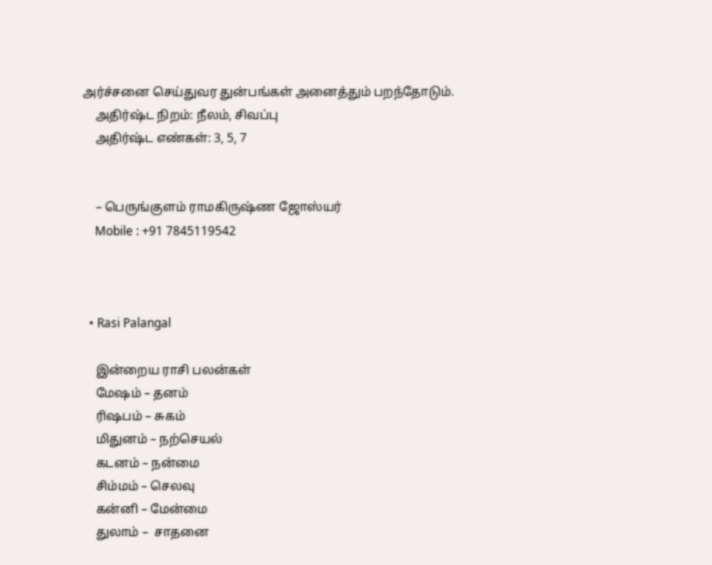அர்ச்சனை செய்துவர துன்பங்கள் அனைத்தும் பறந்தோடும்.
    அதிர்ஷ்ட நிறம்: நீலம், சிவப்பு
    அதிர்ஷ்ட எண்கள்: 3, 5, 7


    – பெருங்குளம் ராமகிருஷ்ண ஜோஸ்யர்
    Mobile : +91 7845119542



  • Rasi Palangal

    இன்றைய ராசி பலன்கள்
    மேஷம் – தனம்
    ரிஷபம் – சுகம்
    மிதுனம் – நற்செயல்
    கடனம் – நன்மை
    சிம்மம் – செலவு
    கன்னி – மேன்மை
    துலாம் –  சாதனை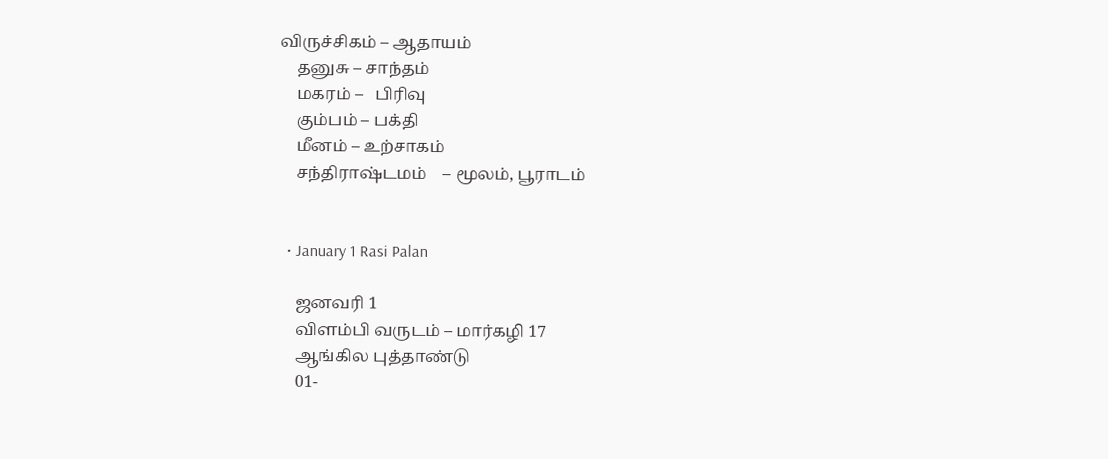விருச்சிகம் – ஆதாயம்
    தனுசு – சாந்தம்
    மகரம் –   பிரிவு
    கும்பம் – பக்தி
    மீனம் – உற்சாகம்
    சந்திராஷ்டமம்    – மூலம், பூராடம்


  • January 1 Rasi Palan

    ஜனவரி 1
    விளம்பி வருடம் – மார்கழி 17
    ஆங்கில புத்தாண்டு
    01-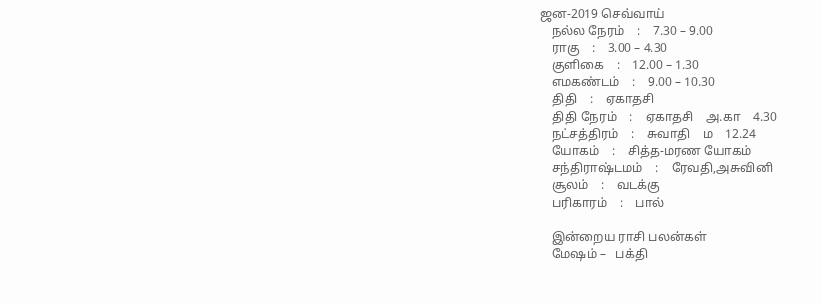ஜன-2019 செவ்வாய்
    நல்ல நேரம்    :    7.30 – 9.00
    ராகு    :    3.00 – 4.30
    குளிகை    :    12.00 – 1.30
    எமகண்டம்    :    9.00 – 10.30
    திதி    :    ஏகாதசி
    திதி நேரம்    :    ஏகாதசி    அ.கா    4.30
    நட்சத்திரம்    :    சுவாதி    ம    12.24
    யோகம்    :    சித்த-மரண யோகம்
    சந்திராஷ்டமம்    :    ரேவதி,அசுவினி
    சூலம்    :    வடக்கு
    பரிகாரம்    :    பால்

    இன்றைய ராசி பலன்கள்
    மேஷம் –   பக்தி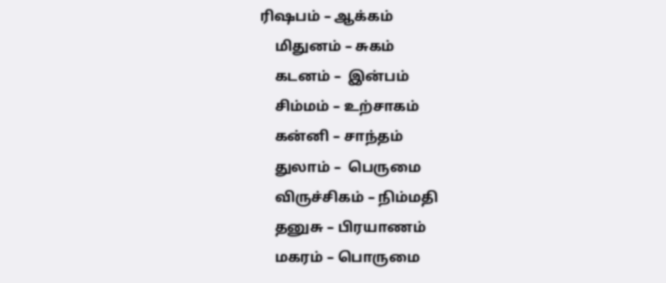ரிஷபம் – ஆக்கம்
    மிதுனம் – சுகம்
    கடனம் –  இன்பம்
    சிம்மம் – உற்சாகம்
    கன்னி – சாந்தம்
    துலாம் –  பெருமை
    விருச்சிகம் – நிம்மதி
    தனுசு – பிரயாணம்
    மகரம் – பொருமை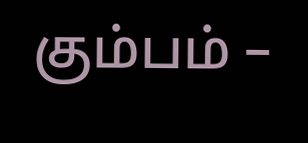கும்பம் –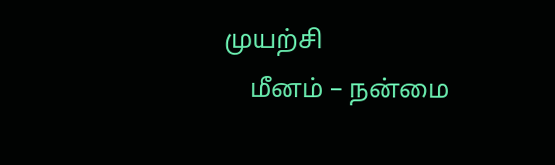முயற்சி
    மீனம் – நன்மை